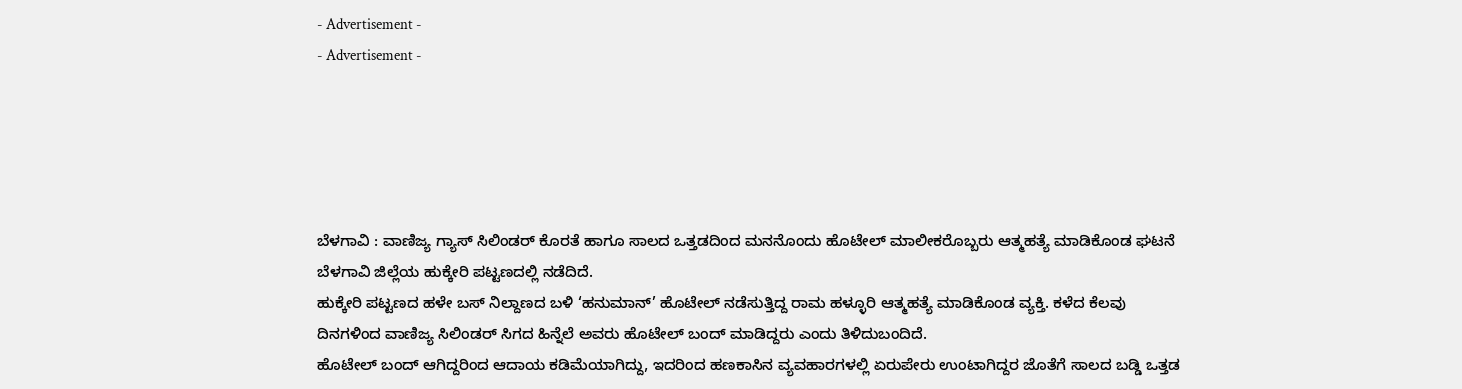- Advertisement -
- Advertisement -





ಬೆಳಗಾವಿ : ವಾಣಿಜ್ಯ ಗ್ಯಾಸ್ ಸಿಲಿಂಡರ್ ಕೊರತೆ ಹಾಗೂ ಸಾಲದ ಒತ್ತಡದಿಂದ ಮನನೊಂದು ಹೊಟೇಲ್ ಮಾಲೀಕರೊಬ್ಬರು ಆತ್ಮಹತ್ಯೆ ಮಾಡಿಕೊಂಡ ಘಟನೆ ಬೆಳಗಾವಿ ಜಿಲ್ಲೆಯ ಹುಕ್ಕೇರಿ ಪಟ್ಟಣದಲ್ಲಿ ನಡೆದಿದೆ.
ಹುಕ್ಕೇರಿ ಪಟ್ಟಣದ ಹಳೇ ಬಸ್ ನಿಲ್ದಾಣದ ಬಳಿ ‘ಹನುಮಾನ್’ ಹೊಟೇಲ್ ನಡೆಸುತ್ತಿದ್ದ ರಾಮ ಹಳ್ಳೂರಿ ಆತ್ಮಹತ್ಯೆ ಮಾಡಿಕೊಂಡ ವ್ಯಕ್ತಿ. ಕಳೆದ ಕೆಲವು ದಿನಗಳಿಂದ ವಾಣಿಜ್ಯ ಸಿಲಿಂಡರ್ ಸಿಗದ ಹಿನ್ನೆಲೆ ಅವರು ಹೊಟೇಲ್ ಬಂದ್ ಮಾಡಿದ್ದರು ಎಂದು ತಿಳಿದುಬಂದಿದೆ.
ಹೊಟೇಲ್ ಬಂದ್ ಆಗಿದ್ದರಿಂದ ಆದಾಯ ಕಡಿಮೆಯಾಗಿದ್ದು, ಇದರಿಂದ ಹಣಕಾಸಿನ ವ್ಯವಹಾರಗಳಲ್ಲಿ ಏರುಪೇರು ಉಂಟಾಗಿದ್ದರ ಜೊತೆಗೆ ಸಾಲದ ಬಡ್ಡಿ ಒತ್ತಡ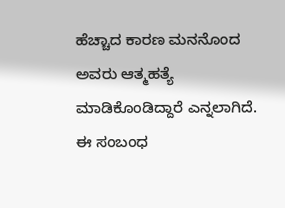ಹೆಚ್ಚಾದ ಕಾರಣ ಮನನೊಂದ ಅವರು ಆತ್ಮಹತ್ಯೆ ಮಾಡಿಕೊಂಡಿದ್ದಾರೆ ಎನ್ನಲಾಗಿದೆ.
ಈ ಸಂಬಂಧ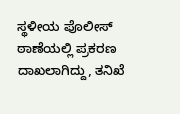ಸ್ಥಳೀಯ ಪೊಲೀಸ್ ಠಾಣೆಯಲ್ಲಿ ಪ್ರಕರಣ ದಾಖಲಾಗಿದ್ದು, ತನಿಖೆ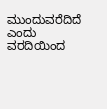ಮುಂದುವರೆದಿದೆ ಎಂದು ವರದಿಯಿಂದ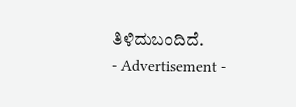ತಿಳಿದುಬಂದಿದೆ.
- Advertisement -